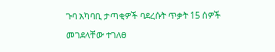ጉባ አካባቢ ታጣቂዎች ባደረሱት ጥቃት 15 ሰዎች መገደላቸው ተገለፀ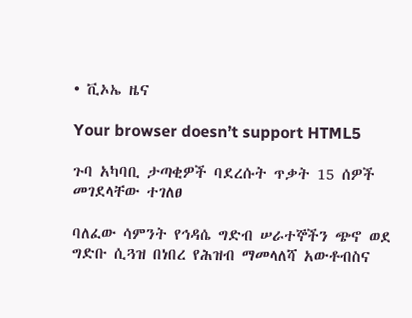• ቪኦኤ ዜና

Your browser doesn’t support HTML5

ጉባ አካባቢ ታጣቂዎች ባደረሱት ጥቃት 15 ሰዎች መገደላቸው ተገለፀ

ባለፈው ሳምንት የኅዳሴ ግድብ ሠራተኞችን ጭኖ ወደ ግድቡ ሲጓዝ በነበረ የሕዝብ ማመላለሻ አውቶብስና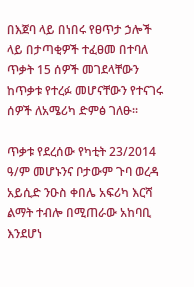በእጀባ ላይ በነበሩ የፀጥታ ኃሎች ላይ በታጣቂዎች ተፈፀመ በተባለ ጥቃት 15 ሰዎች መገደላቸውን ከጥቃቱ የተረፉ መሆናቸውን የተናገሩ ሰዎች ለአሜሪካ ድምፅ ገለፁ።

ጥቃቱ የደረሰው የካቲት 23/2014 ዓ/ም መሆኑንና ቦታውም ጉባ ወረዳ አይሲድ ንዑስ ቀበሌ አፍሪካ እርሻ ልማት ተብሎ በሚጠራው አከባቢ እንደሆነ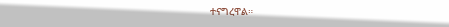ተናግረዋል።